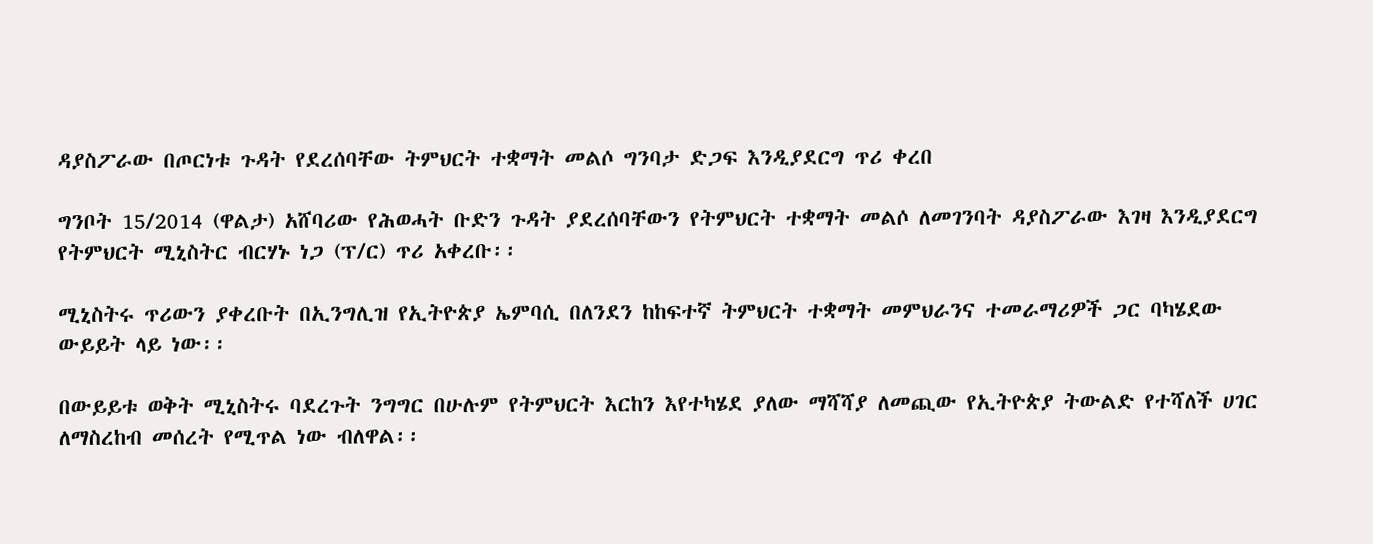ዳያስፖራው በጦርነቱ ጉዳት የደረሰባቸው ትምህርት ተቋማት መልሶ ግንባታ ድጋፍ እንዲያደርግ ጥሪ ቀረበ

ግንቦት 15/2014 (ዋልታ) አሸባሪው የሕወሓት ቡድን ጉዳት ያደረሰባቸውን የትምህርት ተቋማት መልሶ ለመገንባት ዳያስፖራው እገዛ እንዲያደርግ የትምህርት ሚኒስትር ብርሃኑ ነጋ (ፕ/ር) ጥሪ አቀረቡ፡፡

ሚኒስትሩ ጥሪውን ያቀረቡት በኢንግሊዝ የኢትዮጵያ ኤምባሲ በለንደን ከከፍተኛ ትምህርት ተቋማት መምህራንና ተመራማሪዎች ጋር ባካሄደው ውይይት ላይ ነው፡፡

በውይይቱ ወቅት ሚኒስትሩ ባደረጉት ንግግር በሁሉም የትምህርት እርከን እየተካሄደ ያለው ማሻሻያ ለመጪው የኢትዮጵያ ትውልድ የተሻለች ሀገር ለማስረከብ መሰረት የሚጥል ነው ብለዋል፡፡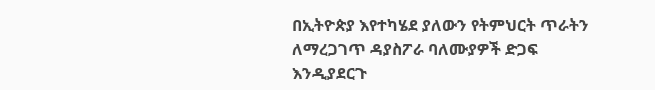በኢትዮጵያ እየተካሄደ ያለውን የትምህርት ጥራትን ለማረጋገጥ ዳያስፖራ ባለሙያዎች ድጋፍ እንዲያደርጉ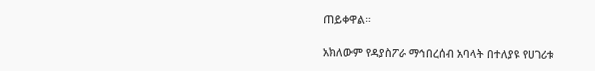ጠይቀዋል።

አክለውም የዳያስፖራ ማኅበረሰብ አባላት በተለያዩ የሀገሪቱ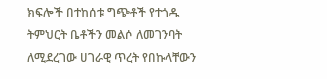ክፍሎች በተከሰቱ ግጭቶች የተጎዱ ትምህርት ቤቶችን መልሶ ለመገንባት ለሚደረገው ሀገራዊ ጥረት የበኩላቸውን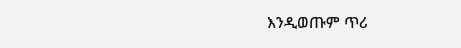እንዲወጡም ጥሪ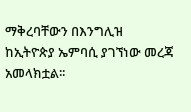ማቅረባቸውን በእንግሊዝ ከኢትዮጵያ ኤምባሲ ያገኘነው መረጃ አመላክቷል፡፡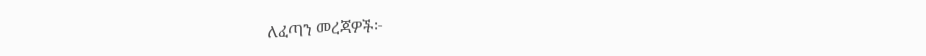ለፈጣን መረጃዎች፦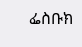ፌስቡክ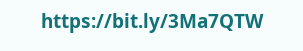https://bit.ly/3Ma7QTW